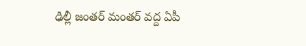ఢిల్లీ జంతర్ మంతర్ వద్ద ఏపీ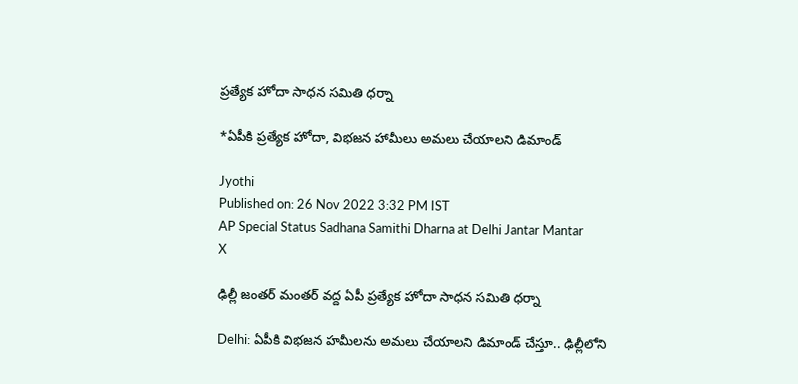ప్రత్యేక హోదా సాధన సమితి ధర్నా

*ఏపీకి ప్రత్యేక హోదా, విభజన హామీలు అమలు చేయాలని డిమాండ్

Jyothi
Published on: 26 Nov 2022 3:32 PM IST
AP Special Status Sadhana Samithi Dharna at Delhi Jantar Mantar
X

ఢిల్లీ జంతర్ మంతర్ వద్ద ఏపీ ప్రత్యేక హోదా సాధన సమితి ధర్నా

Delhi: ఏపీకి విభజన హమీలను అమలు చేయాలని డిమాండ్ చేస్తూ.. ఢిల్లీలోని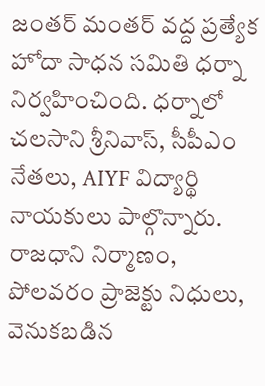జంతర్ మంతర్ వద్ద ప్రత్యేక హోదా సాధన సమితి ధర్నా నిర్వహించింది. ధర్నాలో చలసాని శ్రీనివాస్, సీపీఎం నేతలు, AIYF విద్యార్థి నాయకులు పాల్గొన్నారు. రాజధాని నిర్మాణం, పోలవరం ప్రాజెక్టు నిధులు, వెనుకబడిన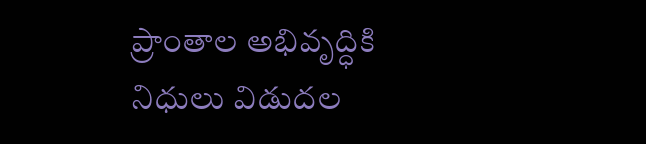ప్రాంతాల అభివృద్ధికి నిధులు విడుదల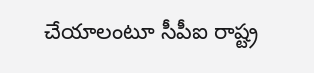చేయాలంటూ సీపీఐ రాష్ట్ర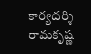కార్యదర్శి రామకృష్ణ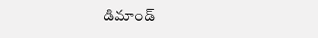డిమాండ్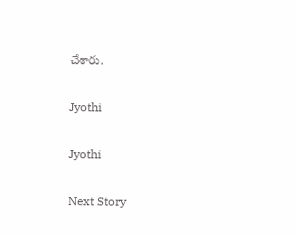చేశారు.

Jyothi

Jyothi

Next Story